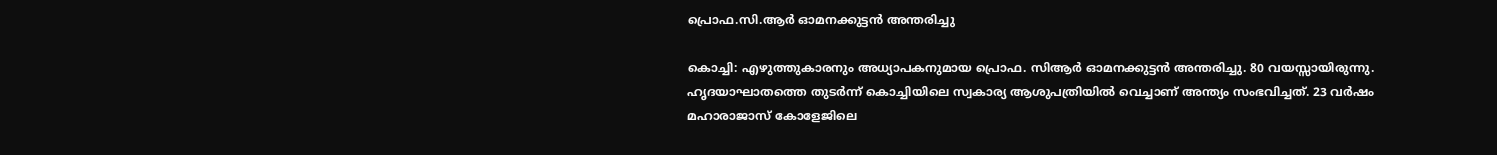പ്രൊഫ.സി.ആര്‍ ഓമനക്കുട്ടന്‍ അന്തരിച്ചു

കൊച്ചി: എഴുത്തുകാരനും അധ്യാപകനുമായ പ്രൊഫ. സിആര്‍ ഓമനക്കുട്ടന്‍ അന്തരിച്ചു. 80 വയസ്സായിരുന്നു. ഹൃദയാഘാതത്തെ തുടര്‍ന്ന് കൊച്ചിയിലെ സ്വകാര്യ ആശുപത്രിയില്‍ വെച്ചാണ് അന്ത്യം സംഭവിച്ചത്. 23 വര്‍ഷം മഹാരാജാസ് കോളേജിലെ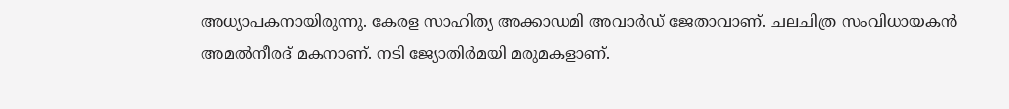അധ്യാപകനായിരുന്നു. കേരള സാഹിത്യ അക്കാഡമി അവാര്‍ഡ് ജേതാവാണ്. ചലചിത്ര സംവിധായകന്‍ അമല്‍നീരദ് മകനാണ്. നടി ജ്യോതിര്‍മയി മരുമകളാണ്.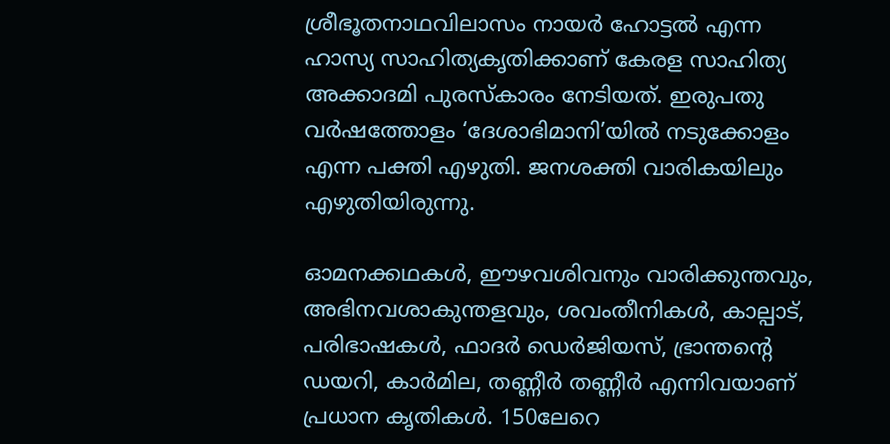ശ്രീഭൂതനാഥവിലാസം നായര്‍ ഹോട്ടല്‍ എന്ന ഹാസ്യ സാഹിത്യകൃതിക്കാണ് കേരള സാഹിത്യ അക്കാദമി പുരസ്‌കാരം നേടിയത്. ഇരുപതു വര്‍ഷത്തോളം ‘ദേശാഭിമാനി’യില്‍ നടുക്കോളം എന്ന പക്തി എഴുതി. ജനശക്തി വാരികയിലും എഴുതിയിരുന്നു.

ഓമനക്കഥകള്‍, ഈഴവശിവനും വാരിക്കുന്തവും, അഭിനവശാകുന്തളവും, ശവംതീനികള്‍, കാല്പാട്, പരിഭാഷകള്‍, ഫാദര്‍ ഡെര്‍ജിയസ്, ഭ്രാന്തന്റെ ഡയറി, കാര്‍മില, തണ്ണീര്‍ തണ്ണീര്‍ എന്നിവയാണ് പ്രധാന കൃതികള്‍. 150ലേറെ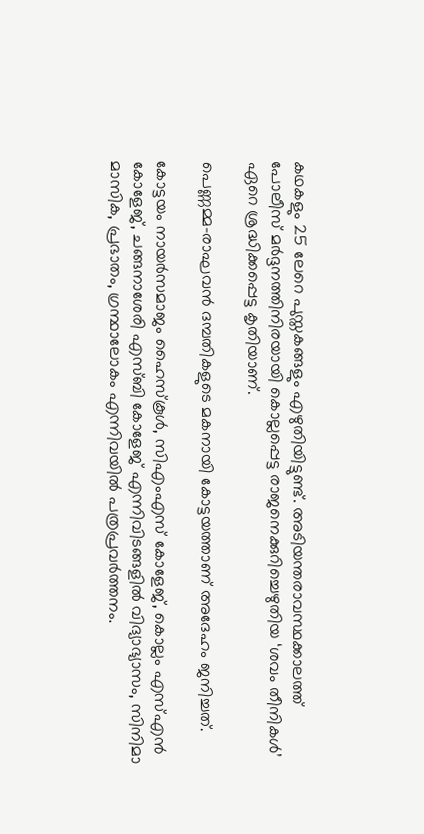കഥകളും 25 ലേറെ പുസ്തകങ്ങളും എഴുതിയിട്ടുണ്ട്. അടിയന്തരാവസ്ഥക്കാലത്ത് പോലീസ് മര്‍ദ്ദനത്തിനിരയായി കൊല്ലപ്പെട്ട രാജനെക്കുറിച്ചെഴുതിയ ‘ശവം തീനികള്‍’ ഏറെ ശ്രദ്ധിക്കപ്പെട്ട കൃതിയാണ്.

പെണ്ണമ്മ-രാഘവന്‍ ദമ്പതികളുടെ മകനായി കോട്ടയത്താണ് അദേഹം ജനിച്ചത്.

കോട്ടയം നായര്‍സമാജം ഹൈസ്‌കൂള്‍, സിഎംഎസ് കോളേജ്, കൊല്ലം എസ്എന്‍ കോളേജ്, ചങ്ങനാശേരി എസ്ബി കോളേജ് എന്നിവിടങ്ങളില്‍ വിദ്യാഭ്യാസം, സിനിമാ മാസിക, പ്രഭാതം, ഗ്രന്ഥാലോകം എന്നിവയില്‍ പത്രപ്രവര്‍ത്തനം.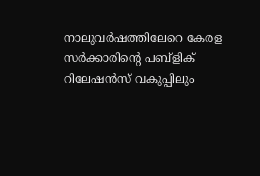നാലുവര്‍ഷത്തിലേറെ കേരള സര്‍ക്കാരിന്റെ പബ്ളിക് റിലേഷന്‍സ് വകുപ്പിലും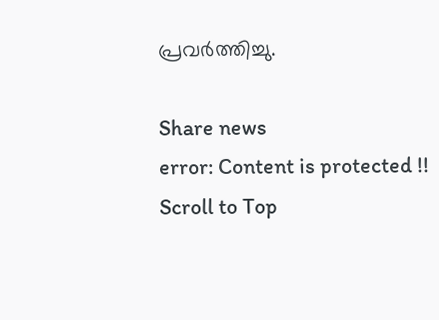പ്രവര്‍ത്തിച്ചു.

Share news
error: Content is protected !!
Scroll to Top